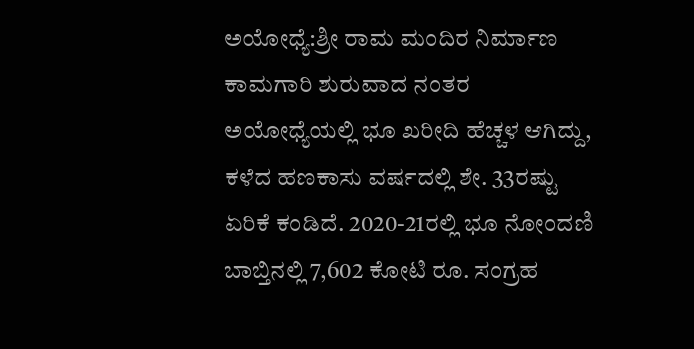ಅಯೋಧ್ಯೆ:ಶ್ರೀ ರಾಮ ಮಂದಿರ ನಿರ್ಮಾಣ ಕಾಮಗಾರಿ ಶುರುವಾದ ನಂತರ ಅಯೋಧ್ಯೆಯಲ್ಲಿ ಭೂ ಖರೀದಿ ಹೆಚ್ಚಳ ಆಗಿದ್ದು, ಕಳೆದ ಹಣಕಾಸು ವರ್ಷದಲ್ಲಿ ಶೇ. 33ರಷ್ಟು ಏರಿಕೆ ಕಂಡಿದೆ. 2020-21ರಲ್ಲಿ ಭೂ ನೋಂದಣಿ ಬಾಬ್ತಿನಲ್ಲಿ 7,602 ಕೋಟಿ ರೂ. ಸಂಗ್ರಹ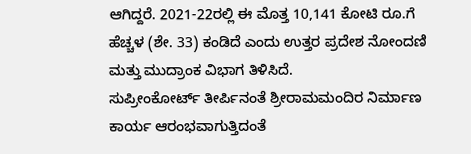ಆಗಿದ್ದರೆ. 2021-22ರಲ್ಲಿ ಈ ಮೊತ್ತ 10,141 ಕೋಟಿ ರೂ.ಗೆ ಹೆಚ್ಚಳ (ಶೇ. 33) ಕಂಡಿದೆ ಎಂದು ಉತ್ತರ ಪ್ರದೇಶ ನೋಂದಣಿ ಮತ್ತು ಮುದ್ರಾಂಕ ವಿಭಾಗ ತಿಳಿಸಿದೆ.
ಸುಪ್ರೀಂಕೋರ್ಟ್ ತೀರ್ಪಿನಂತೆ ಶ್ರೀರಾಮಮಂದಿರ ನಿರ್ಮಾಣ ಕಾರ್ಯ ಆರಂಭವಾಗುತ್ತಿದಂತೆ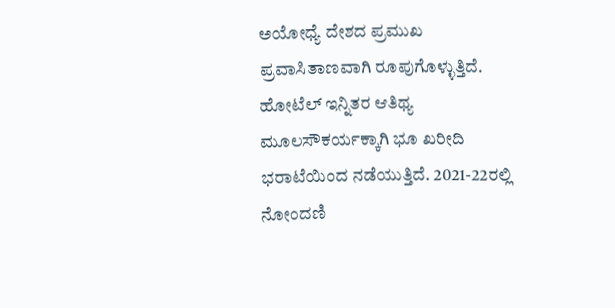ಅಯೋಧ್ಯೆ ದೇಶದ ಪ್ರಮುಖ ಪ್ರವಾಸಿತಾಣವಾಗಿ ರೂಪುಗೊಳ್ಳುತ್ತಿದೆ. ಹೋಟೆಲ್ ಇನ್ನಿತರ ಆತಿಥ್ಯ ಮೂಲಸೌಕರ್ಯಕ್ಕಾಗಿ ಭೂ ಖರೀದಿ ಭರಾಟೆಯಿಂದ ನಡೆಯುತ್ತಿದೆ. 2021-22ರಲ್ಲಿ ನೋಂದಣಿ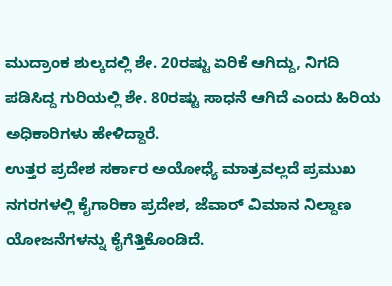ಮುದ್ರಾಂಕ ಶುಲ್ಕದಲ್ಲಿ ಶೇ. 20ರಷ್ಟು ಏರಿಕೆ ಆಗಿದ್ದು, ನಿಗದಿ ಪಡಿಸಿದ್ದ ಗುರಿಯಲ್ಲಿ ಶೇ. 80ರಷ್ಟು ಸಾಧನೆ ಆಗಿದೆ ಎಂದು ಹಿರಿಯ ಅಧಿಕಾರಿಗಳು ಹೇಳಿದ್ದಾರೆ.
ಉತ್ತರ ಪ್ರದೇಶ ಸರ್ಕಾರ ಅಯೋಧ್ಯೆ ಮಾತ್ರವಲ್ಲದೆ ಪ್ರಮುಖ ನಗರಗಳಲ್ಲಿ ಕೈಗಾರಿಕಾ ಪ್ರದೇಶ, ಜೆವಾರ್ ವಿಮಾನ ನಿಲ್ದಾಣ ಯೋಜನೆಗಳನ್ನು ಕೈಗೆತ್ತಿಕೊಂಡಿದೆ.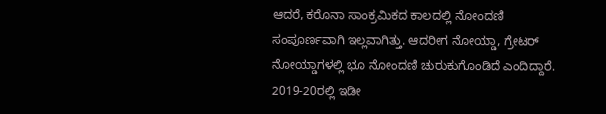ಆದರೆ, ಕರೊನಾ ಸಾಂಕ್ರಮಿಕದ ಕಾಲದಲ್ಲಿ ನೋಂದಣಿ ಸಂಪೂರ್ಣವಾಗಿ ಇಲ್ಲವಾಗಿತ್ತು. ಆದರೀಗ ನೋಯ್ಡಾ, ಗ್ರೇಟರ್ ನೋಯ್ಡಾಗಳಲ್ಲಿ ಭೂ ನೋಂದಣಿ ಚುರುಕುಗೊಂಡಿದೆ ಎಂದಿದ್ದಾರೆ. 2019-20ರಲ್ಲಿ ಇಡೀ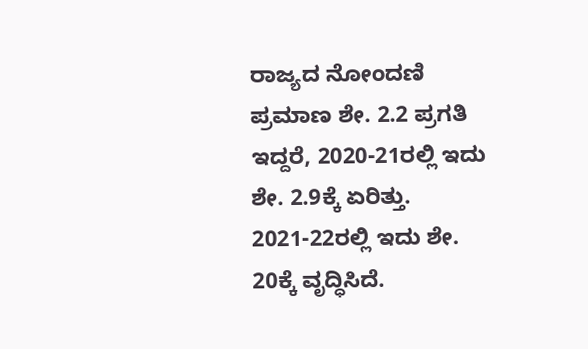ರಾಜ್ಯದ ನೋಂದಣಿ ಪ್ರಮಾಣ ಶೇ. 2.2 ಪ್ರಗತಿ ಇದ್ದರೆ, 2020-21ರಲ್ಲಿ ಇದು ಶೇ. 2.9ಕ್ಕೆ ಏರಿತ್ತು. 2021-22ರಲ್ಲಿ ಇದು ಶೇ. 20ಕ್ಕೆ ವೃದ್ಧಿಸಿದೆ.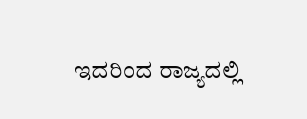ಇದರಿಂದ ರಾಜ್ಯದಲ್ಲಿ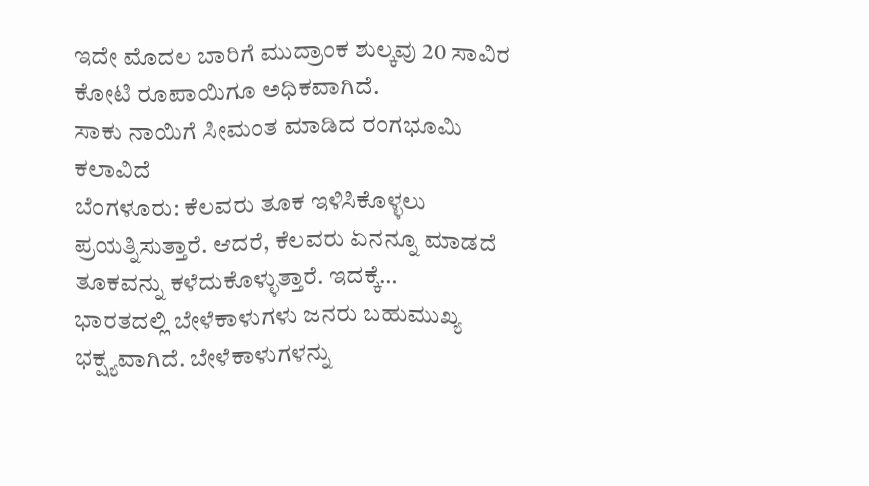ಇದೇ ಮೊದಲ ಬಾರಿಗೆ ಮುದ್ರಾಂಕ ಶುಲ್ಕವು 20 ಸಾವಿರ ಕೋಟಿ ರೂಪಾಯಿಗೂ ಅಧಿಕವಾಗಿದೆ.
ಸಾಕು ನಾಯಿಗೆ ಸೀಮಂತ ಮಾಡಿದ ರಂಗಭೂಮಿ ಕಲಾವಿದೆ
ಬೆಂಗಳೂರು: ಕೆಲವರು ತೂಕ ಇಳಿಸಿಕೊಳ್ಳಲು ಪ್ರಯತ್ನಿಸುತ್ತಾರೆ. ಆದರೆ, ಕೆಲವರು ಏನನ್ನೂ ಮಾಡದೆ ತೂಕವನ್ನು ಕಳೆದುಕೊಳ್ಳುತ್ತಾರೆ. ಇದಕ್ಕೆ…
ಭಾರತದಲ್ಲಿ ಬೇಳೆಕಾಳುಗಳು ಜನರು ಬಹುಮುಖ್ಯ ಭಕ್ಷ್ಯವಾಗಿದೆ. ಬೇಳೆಕಾಳುಗಳನ್ನು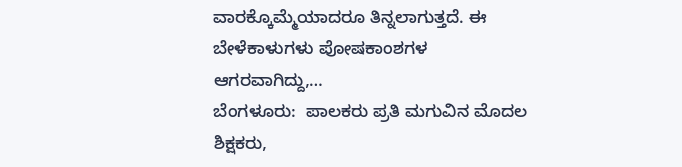ವಾರಕ್ಕೊಮ್ಮೆಯಾದರೂ ತಿನ್ನಲಾಗುತ್ತದೆ. ಈ ಬೇಳೆಕಾಳುಗಳು ಪೋಷಕಾಂಶಗಳ ಆಗರವಾಗಿದ್ದು,…
ಬೆಂಗಳೂರು:  ಪಾಲಕರು ಪ್ರತಿ ಮಗುವಿನ ಮೊದಲ ಶಿಕ್ಷಕರು,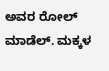ಅವರ ರೋಲ್ ಮಾಡೆಲ್. ಮಕ್ಕಳ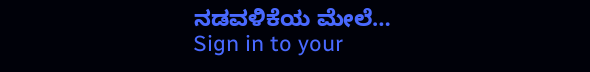ನಡವಳಿಕೆಯ ಮೇಲೆ…
Sign in to your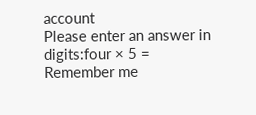account
Please enter an answer in digits:four × 5 =
Remember me